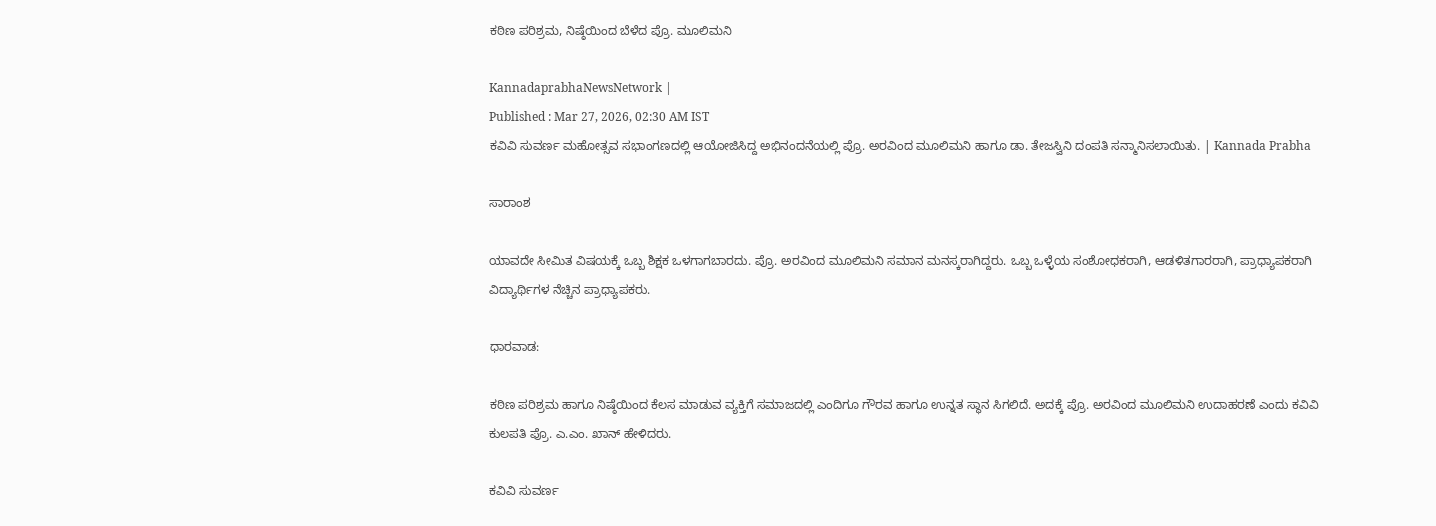ಕಠಿಣ ಪರಿಶ್ರಮ, ನಿಷ್ಠೆಯಿಂದ ಬೆಳೆದ ಪ್ರೊ. ಮೂಲಿಮನಿ

KannadaprabhaNewsNetwork |
Published : Mar 27, 2026, 02:30 AM IST
ಕವಿವಿ ಸುವರ್ಣ ಮಹೋತ್ಸವ ಸಭಾಂಗಣದಲ್ಲಿ ಆಯೋಜಿಸಿದ್ದ ಅಭಿನಂದನೆಯಲ್ಲಿ ಪ್ರೊ. ಅರವಿಂದ ಮೂಲಿಮನಿ ಹಾಗೂ ಡಾ. ತೇಜಸ್ವಿನಿ ದಂಪತಿ ಸನ್ಮಾನಿಸಲಾಯಿತು. | Kannada Prabha

ಸಾರಾಂಶ

ಯಾವದೇ ಸೀಮಿತ ವಿಷಯಕ್ಕೆ ಒಬ್ಬ ಶಿಕ್ಷಕ ಒಳಗಾಗಬಾರದು. ಪ್ರೊ. ಅರವಿಂದ ಮೂಲಿಮನಿ ಸಮಾನ ಮನಸ್ಕರಾಗಿದ್ದರು. ಒಬ್ಬ ಒಳ್ಳೆಯ ಸಂಶೋಧಕರಾಗಿ, ಆಡಳಿತಗಾರರಾಗಿ, ಪ್ರಾಧ್ಯಾಪಕರಾಗಿ ವಿದ್ಯಾರ್ಥಿಗಳ ನೆಚ್ಚಿನ ಪ್ರಾಧ್ಯಾಪಕರು.

ಧಾರವಾಡ:

ಕಠಿಣ ಪರಿಶ್ರಮ ಹಾಗೂ ನಿಷ್ಠೆಯಿಂದ ಕೆಲಸ ಮಾಡುವ ವ್ಯಕ್ತಿಗೆ ಸಮಾಜದಲ್ಲಿ ಎಂದಿಗೂ ಗೌರವ ಹಾಗೂ ಉನ್ನತ ಸ್ಥಾನ ಸಿಗಲಿದೆ. ಅದಕ್ಕೆ ಪ್ರೊ. ಅರವಿಂದ ಮೂಲಿಮನಿ ಉದಾಹರಣೆ ಎಂದು ಕವಿವಿ ಕುಲಪತಿ ‌ಪ್ರೊ. ಎ.ಎಂ. ಖಾನ್‌ ಹೇಳಿದರು.

ಕವಿವಿ ಸುವರ್ಣ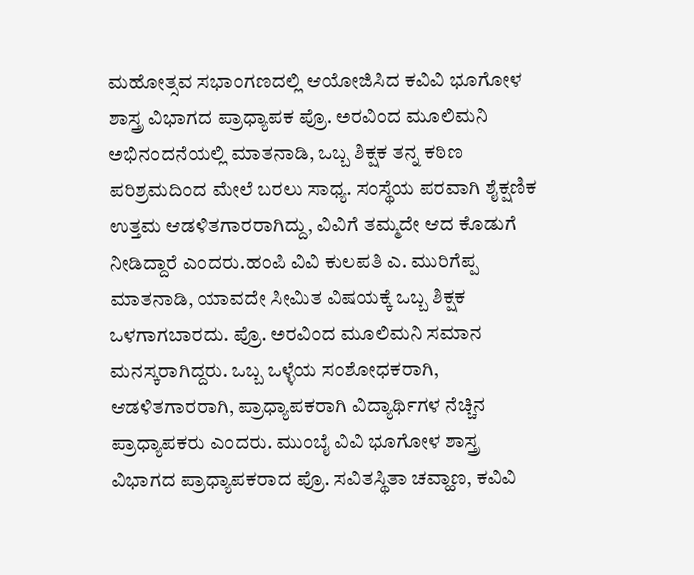ಮಹೋತ್ಸವ ಸಭಾಂಗಣದಲ್ಲಿ ಆಯೋಜಿಸಿದ ಕವಿವಿ ಭೂಗೋಳ ಶಾಸ್ತ್ರ ವಿಭಾಗದ ಪ್ರಾಧ್ಯಾಪಕ ಪ್ರೊ. ಅರವಿಂದ ಮೂಲಿಮನಿ ಅಭಿನಂದನೆಯಲ್ಲಿ ಮಾತನಾಡಿ, ಒಬ್ಬ ಶಿಕ್ಷಕ ತನ್ನ ಕಠಿಣ ಪರಿಶ್ರಮದಿಂದ ಮೇಲೆ ಬರಲು ಸಾಧ್ಯ. ಸಂಸ್ಥೆಯ ಪರವಾಗಿ ಶೈಕ್ಷಣಿಕ ಉತ್ತಮ ಆಡಳಿತಗಾರರಾಗಿದ್ದು, ವಿವಿಗೆ ತಮ್ಮದೇ ಆದ ಕೊಡುಗೆ ನೀಡಿದ್ದಾರೆ ಎಂದರು.ಹಂಪಿ ವಿವಿ ಕುಲಪತಿ ಎ. ಮುರಿಗೆಪ್ಪ ಮಾತನಾಡಿ, ಯಾವದೇ ಸೀಮಿತ ವಿಷಯಕ್ಕೆ ಒಬ್ಬ ಶಿಕ್ಷಕ ಒಳಗಾಗಬಾರದು. ಪ್ರೊ. ಅರವಿಂದ ಮೂಲಿಮನಿ ಸಮಾನ ಮನಸ್ಕರಾಗಿದ್ದರು. ಒಬ್ಬ ಒಳ್ಳೆಯ ಸಂಶೋಧಕರಾಗಿ, ಆಡಳಿತಗಾರರಾಗಿ, ಪ್ರಾಧ್ಯಾಪಕರಾಗಿ ವಿದ್ಯಾರ್ಥಿಗಳ ನೆಚ್ಚಿನ ಪ್ರಾಧ್ಯಾಪಕರು ಎಂದರು. ಮುಂಬೈ ವಿವಿ ಭೂಗೋಳ ಶಾಸ್ತ್ರ ವಿಭಾಗದ ಪ್ರಾಧ್ಯಾಪಕರಾದ ಪ್ರೊ. ಸವಿತಸ್ಥಿತಾ ಚವ್ಹಾಣ, ಕವಿವಿ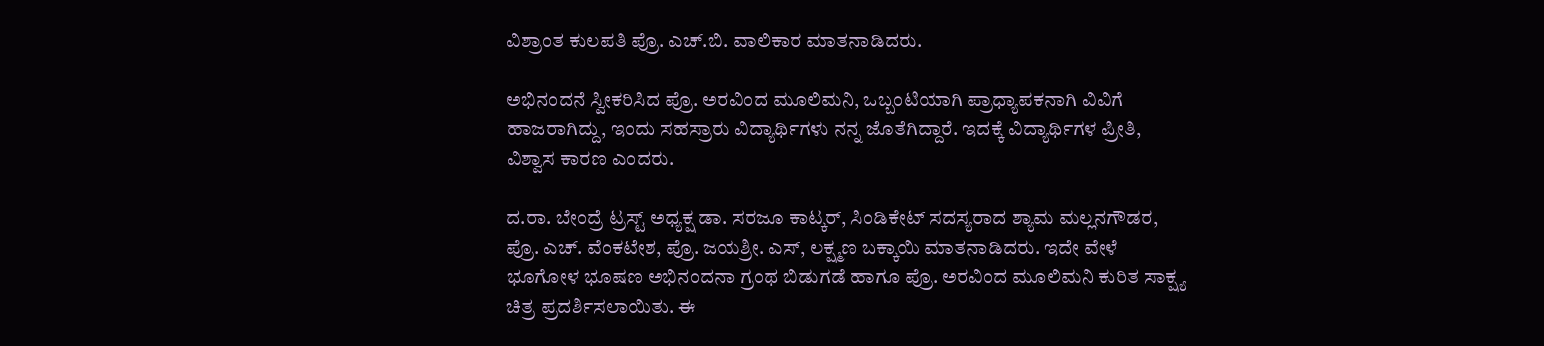ವಿಶ್ರಾಂತ ಕುಲಪತಿ ಪ್ರೊ. ಎಚ್.ಬಿ. ವಾಲಿಕಾರ ಮಾತನಾಡಿದರು.

ಅಭಿನಂದನೆ ಸ್ವೀಕರಿಸಿದ ಪ್ರೊ. ಅರವಿಂದ ಮೂಲಿಮನಿ, ಒಬ್ಬಂಟಿಯಾಗಿ ಪ್ರಾಧ್ಯಾಪಕನಾಗಿ ವಿವಿಗೆ ಹಾಜರಾಗಿದ್ದು, ಇಂದು ಸಹಸ್ರಾರು ವಿದ್ಯಾರ್ಥಿಗಳು ನನ್ನ ಜೊತೆಗಿದ್ದಾರೆ. ಇದಕ್ಕೆ ವಿದ್ಯಾರ್ಥಿಗಳ ಪ್ರೀತಿ, ವಿಶ್ವಾಸ ಕಾರಣ ಎಂದರು.

ದ.ರಾ. ಬೇಂದ್ರೆ ಟ್ರಸ್ಟ್ ಅಧ್ಯಕ್ಷ ಡಾ. ಸರಜೂ ಕಾಟ್ಕರ್, ಸಿಂಡಿಕೇಟ್ ಸದಸ್ಯರಾದ ಶ್ಯಾಮ ಮಲ್ಲನಗೌಡರ, ಪ್ರೊ. ಎಚ್. ವೆಂಕಟೇಶ, ಪ್ರೊ. ಜಯಶ್ರೀ. ಎಸ್, ಲಕ್ಷ್ಮಣ ‌ಬಕ್ಕಾಯಿ ಮಾತನಾಡಿದರು. ಇದೇ ವೇಳೆ ಭೂಗೋಳ ಭೂಷಣ ಅಭಿನಂದನಾ ಗ್ರಂಥ ಬಿಡುಗಡೆ ಹಾಗೂ ಪ್ರೊ. ಅರವಿಂದ ಮೂಲಿಮನಿ ಕುರಿತ ಸಾಕ್ಷ್ಯ ಚಿತ್ರ ಪ್ರದರ್ಶಿಸಲಾಯಿತು. ಈ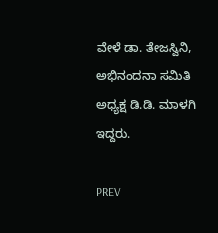ವೇಳೆ ಡಾ. ತೇಜಸ್ವಿನಿ, ಅಭಿನಂದನಾ ಸಮಿತಿ ಅಧ್ಯಕ್ಷ ಡಿ.ಡಿ. ಮಾಳಗಿ ಇದ್ದರು.

PREV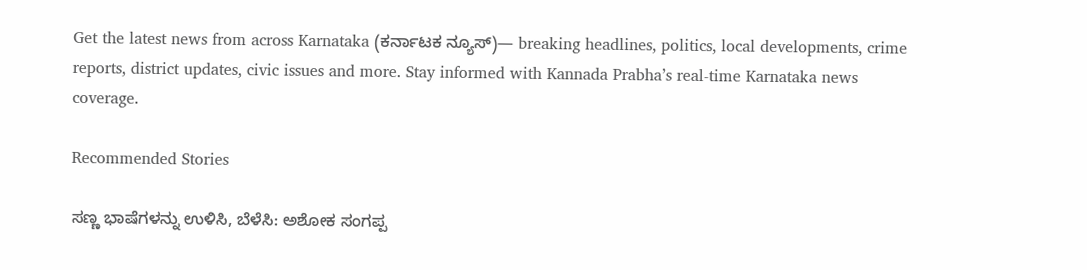Get the latest news from across Karnataka (ಕರ್ನಾಟಕ ನ್ಯೂಸ್)— breaking headlines, politics, local developments, crime reports, district updates, civic issues and more. Stay informed with Kannada Prabha’s real‑time Karnataka news coverage.

Recommended Stories

ಸಣ್ಣ ಭಾಷೆಗಳನ್ನು ಉಳಿಸಿ, ಬೆಳೆಸಿ: ಅಶೋಕ ಸಂಗಪ್ಪ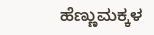ಹೆಣ್ಣುಮಕ್ಕಳ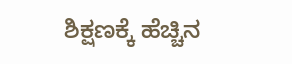ಶಿಕ್ಷಣಕ್ಕೆ ಹೆಚ್ಚಿನ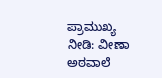ಪ್ರಾಮುಖ್ಯ ನೀಡಿ: ವೀಣಾ ಅಠವಾಲೆ